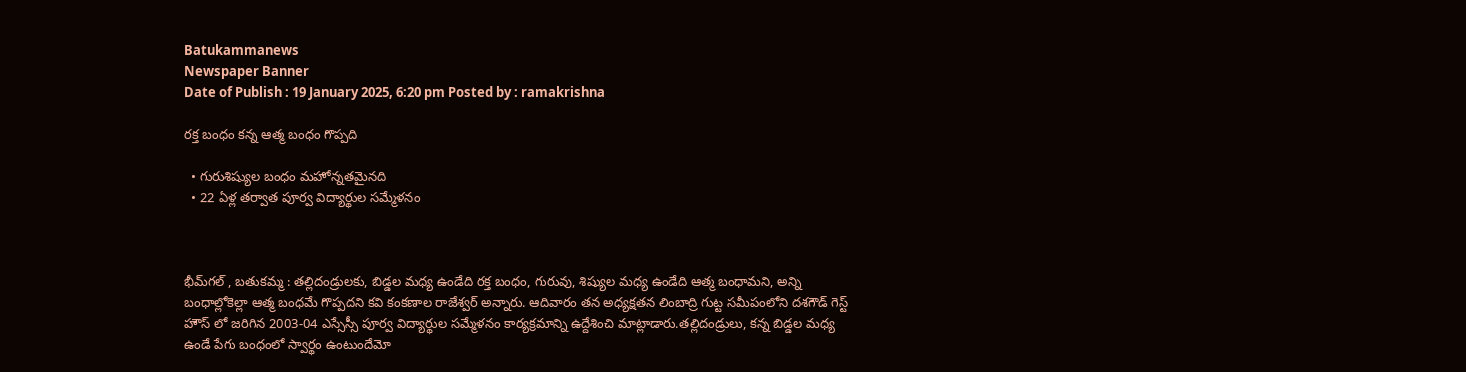Batukammanews
Newspaper Banner
Date of Publish : 19 January 2025, 6:20 pm Posted by : ramakrishna

రక్త బంధం కన్న ఆత్మ బంధం గొప్పది

  • గురుశిష్యుల బంధం మహోన్నతమైనది
  • 22 ఏళ్ల తర్వాత పూర్వ విద్యార్థుల సమ్మేళనం



భీమ్‌గల్ , బతుకమ్మ : తల్లిదండ్రులకు, బిడ్డల మధ్య ఉండేది రక్త బంధం, గురువు, శిష్యుల మధ్య ఉండేది ఆత్మ బంధామని, అన్ని బంధాల్లోకెల్లా ఆత్మ బంధమే గొప్పదని కవి కంకణాల రాజేశ్వర్ అన్నారు. ఆదివారం తన అధ్యక్షతన లింబాద్రి గుట్ట సమీపంలోని దశగౌడ్ గెస్ట్ హౌస్ లో జరిగిన 2003-04 ఎస్సేస్సీ పూర్వ విద్యార్థుల సమ్మేళనం కార్యక్రమాన్ని ఉద్దేశించి మాట్లాడారు.తల్లిదండ్రులు, కన్న బిడ్డల మధ్య ఉండే పేగు బంధంలో స్వార్థం ఉంటుందేమో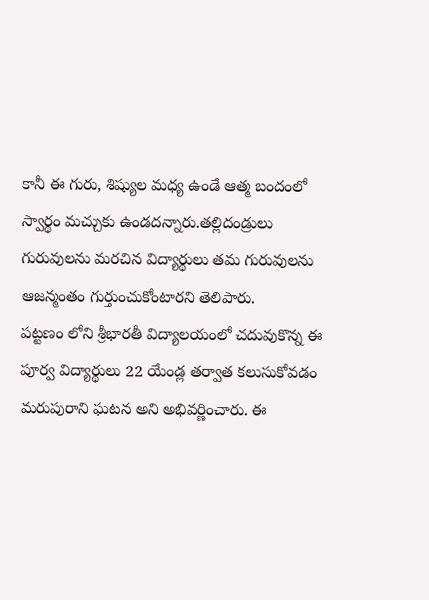కానీ ఈ గురు, శిష్యుల మధ్య ఉండే ఆత్మ బందంలో స్వార్థం మచ్చుకు ఉండదన్నారు.తల్లిదండ్రులు గురువులను మరచిన విద్యార్థులు తమ గురువులను ఆజన్మంతం గుర్తుంచుకోంటారని తెలిపారు.
పట్టణం లోని శ్రీభారతీ విద్యాలయంలో చదువుకొన్న ఈ పూర్వ విద్యార్థులు 22 యేండ్ల తర్వాత కలుసుకోవడం మరుపురాని ఘటన అని అభివర్ణించారు. ఈ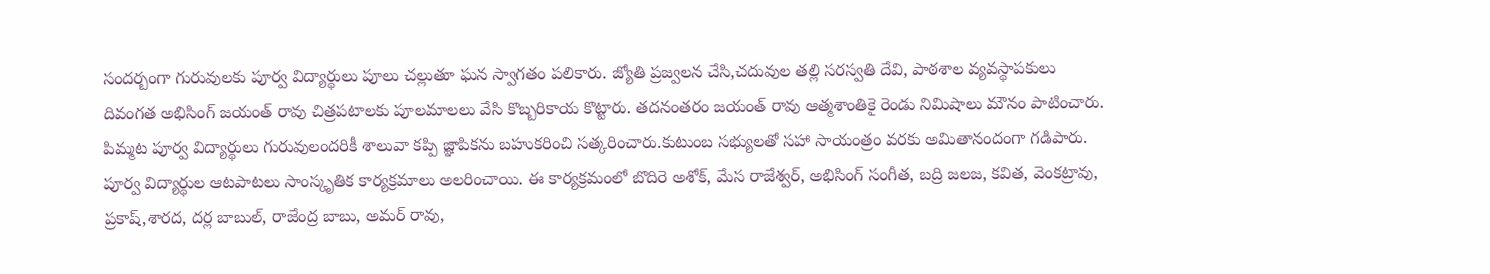సందర్బంగా గురువులకు పూర్వ విద్యార్థులు పూలు చల్లుతూ ఘన స్వాగతం పలికారు. జ్యోతి ప్రజ్వలన చేసి,చదువుల తల్లి సరస్వతి దేవి, పాఠశాల వ్యవస్థాపకులు దివంగత అభిసింగ్ జయంత్ రావు చిత్రపటాలకు పూలమాలలు వేసి కొబ్బరికాయ కొట్టారు. తదనంతరం జయంత్ రావు ఆత్మశాంతికై రెండు నిమిషాలు మౌనం పాటించారు. పిమ్మట పూర్వ విద్యార్థులు గురువులందరికీ శాలువా కప్పి జ్ఞాపికను బహుకరించి సత్కరించారు.కుటుంబ సభ్యులతో సహా సాయంత్రం వరకు అమితానందంగా గడిపారు. పూర్వ విద్యార్థుల ఆటపాటలు సాంస్కృతిక కార్యక్రమాలు అలరించాయి. ఈ కార్యక్రమంలో బొదిరె అశోక్, మేస రాజేశ్వర్, అభిసింగ్ సంగీత, బద్రి జలజ, కవిత, వెంకట్రావు, ప్రకాష్,శారద, దర్ల బాబుల్, రాజేంద్ర బాబు, అమర్ రావు,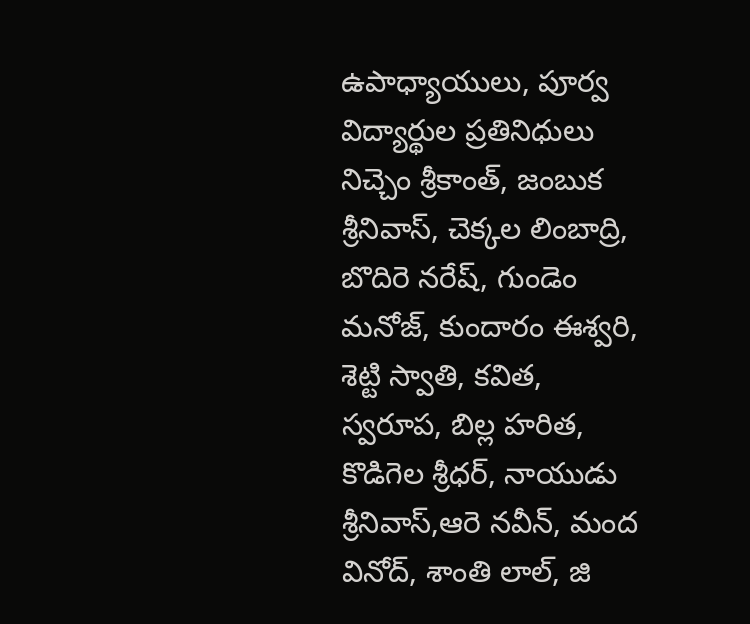ఉపాధ్యాయులు, పూర్వ విద్యార్థుల ప్రతినిధులు నిచ్చెం శ్రీకాంత్, జంబుక శ్రీనివాస్, చెక్కల లింబాద్రి, బొదిరె నరేష్, గుండెం మనోజ్, కుందారం ఈశ్వరి, శెట్టి స్వాతి, కవిత, స్వరూప, బిల్ల హరిత, కొడిగెల శ్రీధర్, నాయుడు శ్రీనివాస్,ఆరె నవీన్, మంద వినోద్, శాంతి లాల్, జి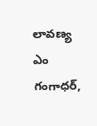లావణ్య ఎం గంగాధర్,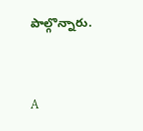పాల్గొన్నారు.



A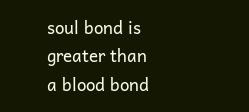soul bond is greater than a blood bond